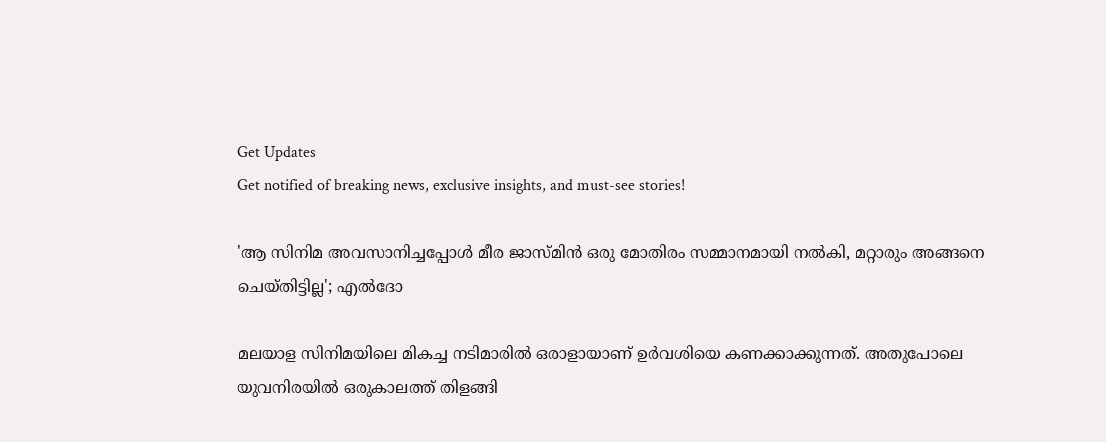Get Updates
Get notified of breaking news, exclusive insights, and must-see stories!

'ആ സിനിമ അവസാനിച്ചപ്പോൾ മീര ജാസ്‌മിൻ ഒരു മോതിരം സമ്മാനമായി നൽകി, മറ്റാരും അങ്ങനെ ചെയ്‌തിട്ടില്ല'; എൽദോ

മലയാള സിനിമയിലെ മികച്ച നടിമാരിൽ ഒരാളായാണ് ഉർവശിയെ കണക്കാക്കുന്നത്. അതുപോലെ യുവനിരയിൽ ഒരുകാലത്ത് തിളങ്ങി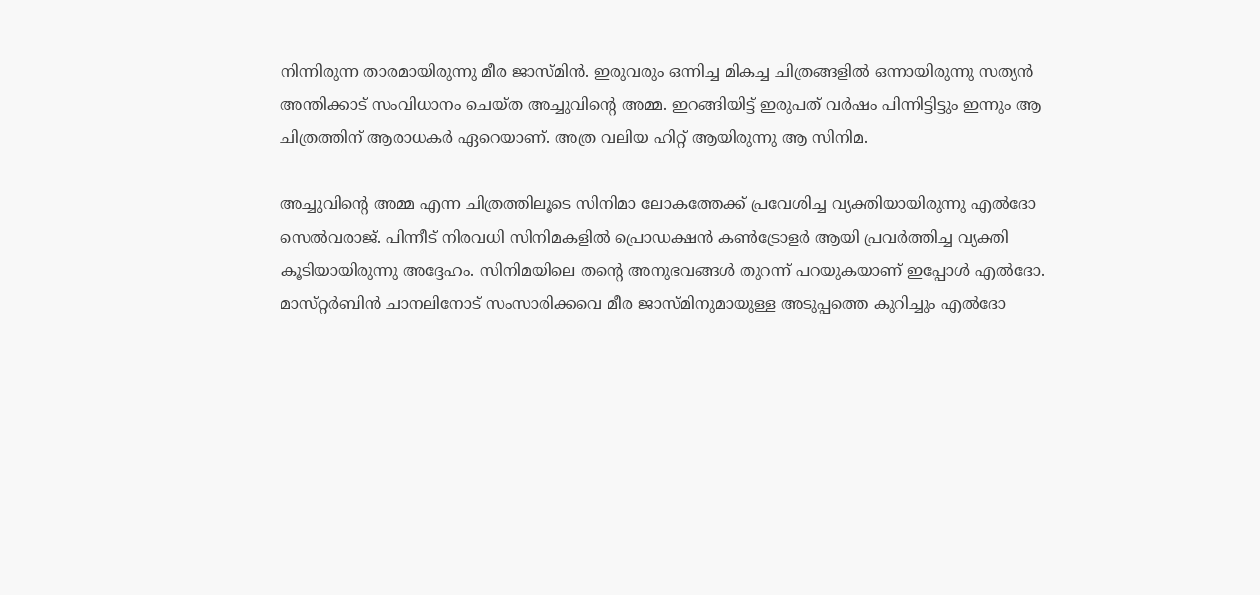നിന്നിരുന്ന താരമായിരുന്നു മീര ജാസ്‌മിൻ. ഇരുവരും ഒന്നിച്ച മികച്ച ചിത്രങ്ങളിൽ ഒന്നായിരുന്നു സത്യൻ അന്തിക്കാട് സംവിധാനം ചെയ്‌ത അച്ചുവിന്റെ അമ്മ. ഇറങ്ങിയിട്ട് ഇരുപത് വർഷം പിന്നിട്ടിട്ടും ഇന്നും ആ ചിത്രത്തിന് ആരാധകർ ഏറെയാണ്. അത്ര വലിയ ഹിറ്റ് ആയിരുന്നു ആ സിനിമ.

അച്ചുവിന്റെ അമ്മ എന്ന ചിത്രത്തിലൂടെ സിനിമാ ലോകത്തേക്ക് പ്രവേശിച്ച വ്യക്തിയായിരുന്നു എൽദോ സെൽവരാജ്. പിന്നീട് നിരവധി സിനിമകളിൽ പ്രൊഡക്ഷൻ കൺട്രോളർ ആയി പ്രവർത്തിച്ച വ്യക്തി കൂടിയായിരുന്നു അദ്ദേഹം. സിനിമയിലെ തന്റെ അനുഭവങ്ങൾ തുറന്ന് പറയുകയാണ് ഇപ്പോൾ എൽദോ. മാസ്‌റ്റർബിൻ ചാനലിനോട് സംസാരിക്കവെ മീര ജാസ്‌മിനുമായുള്ള അടുപ്പത്തെ കുറിച്ചും എൽദോ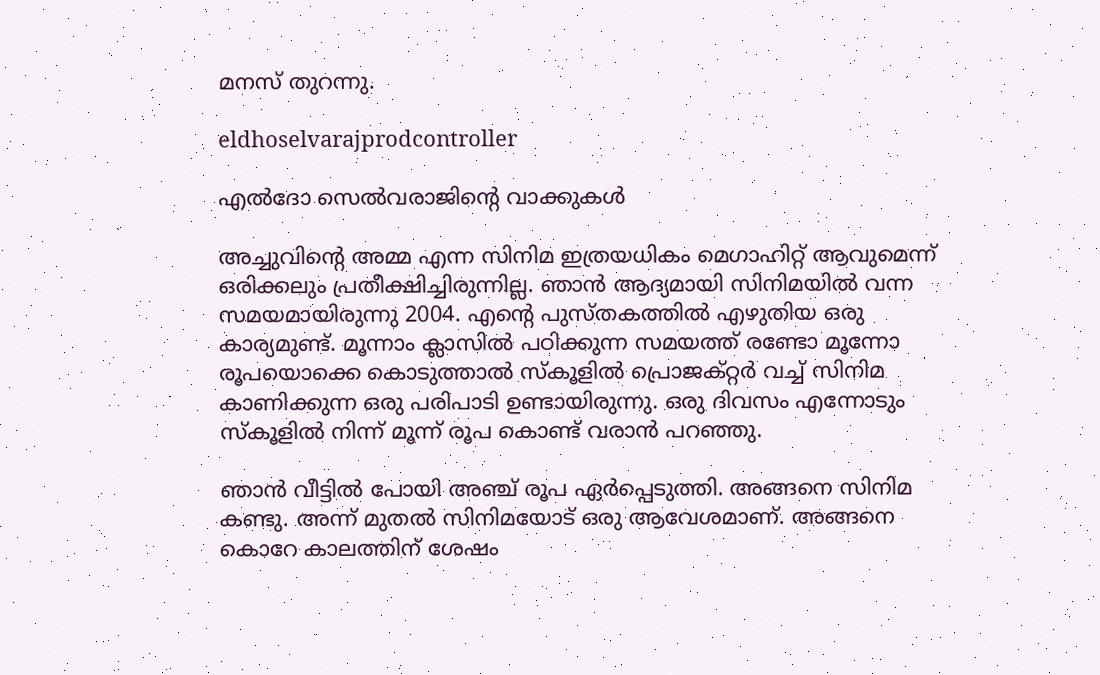മനസ് തുറന്നു.

eldhoselvarajprodcontroller

എൽദോ സെൽവരാജിന്റെ വാക്കുകൾ

അച്ചുവിന്റെ അമ്മ എന്ന സിനിമ ഇത്രയധികം മെഗാഹിറ്റ് ആവുമെന്ന് ഒരിക്കലും പ്രതീക്ഷിച്ചിരുന്നില്ല. ഞാൻ ആദ്യമായി സിനിമയിൽ വന്ന സമയമായിരുന്നു 2004. എന്റെ പുസ്‌തകത്തിൽ എഴുതിയ ഒരു കാര്യമുണ്ട്. മൂന്നാം ക്ലാസിൽ പഠിക്കുന്ന സമയത്ത് രണ്ടോ മൂന്നോ രൂപയൊക്കെ കൊടുത്താൽ സ്‌കൂളിൽ പ്രൊജക്റ്റർ വച്ച് സിനിമ കാണിക്കുന്ന ഒരു പരിപാടി ഉണ്ടായിരുന്നു. ഒരു ദിവസം എന്നോടും സ്‌കൂളിൽ നിന്ന് മൂന്ന് രൂപ കൊണ്ട് വരാൻ പറഞ്ഞു.

ഞാൻ വീട്ടിൽ പോയി അഞ്ച് രൂപ ഏർപ്പെടുത്തി. അങ്ങനെ സിനിമ കണ്ടു. അന്ന് മുതൽ സിനിമയോട് ഒരു ആവേശമാണ്. അങ്ങനെ കൊറേ കാലത്തിന് ശേഷം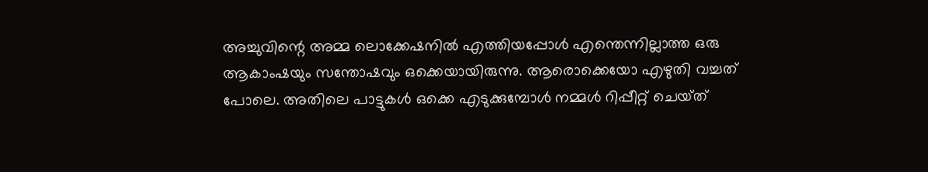അച്ചുവിന്റെ അമ്മ ലൊക്കേഷനിൽ എത്തിയപ്പോൾ എന്തെന്നില്ലാത്ത ഒരു ആകാംഷയും സന്തോഷവും ഒക്കെയായിരുന്നു. ആരൊക്കെയോ എഴുതി വച്ചത് പോലെ. അതിലെ പാട്ടുകൾ ഒക്കെ എടുക്കുമ്പോൾ നമ്മൾ റിപ്പീറ്റ് ചെയ്‌ത്‌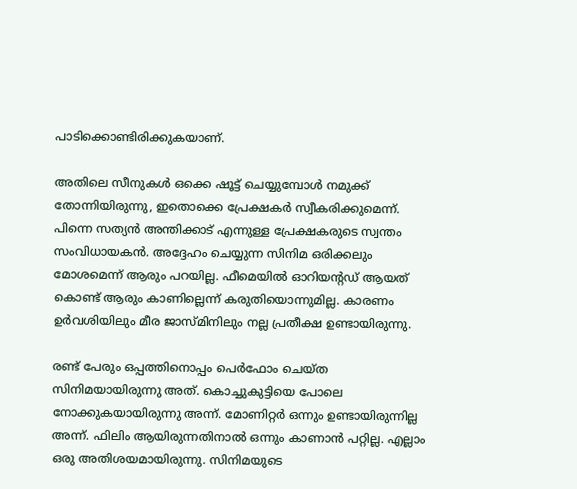പാടിക്കൊണ്ടിരിക്കുകയാണ്.

അതിലെ സീനുകൾ ഒക്കെ ഷൂട്ട് ചെയ്യുമ്പോൾ നമുക്ക് തോന്നിയിരുന്നു, ഇതൊക്കെ പ്രേക്ഷകർ സ്വീകരിക്കുമെന്ന്. പിന്നെ സത്യൻ അന്തിക്കാട് എന്നുള്ള പ്രേക്ഷകരുടെ സ്വന്തം സംവിധായകൻ. അദ്ദേഹം ചെയ്യുന്ന സിനിമ ഒരിക്കലും മോശമെന്ന് ആരും പറയില്ല. ഫീമെയിൽ ഓറിയന്റഡ് ആയത് കൊണ്ട് ആരും കാണില്ലെന്ന് കരുതിയൊന്നുമില്ല. കാരണം ഉർവശിയിലും മീര ജാസ്‍മിനിലും നല്ല പ്രതീക്ഷ ഉണ്ടായിരുന്നു.

രണ്ട് പേരും ഒപ്പത്തിനൊപ്പം പെർഫോം ചെയ്‌ത സിനിമയായിരുന്നു അത്. കൊച്ചുകുട്ടിയെ പോലെ നോക്കുകയായിരുന്നു അന്ന്. മോണിറ്റർ ഒന്നും ഉണ്ടായിരുന്നില്ല അന്ന്. ഫിലിം ആയിരുന്നതിനാൽ ഒന്നും കാണാൻ പറ്റില്ല. എല്ലാം ഒരു അതിശയമായിരുന്നു. സിനിമയുടെ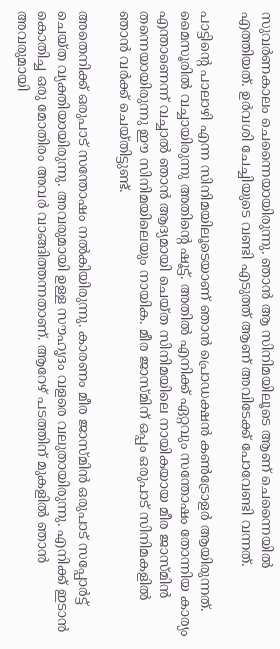സുവർണകാലം ചെന്നൈയായിരുന്നു. ഞാൻ ആ സിനിമയിലൂടെ ആണ് ചെന്നൈയിൽ എത്തിയത്. ഉർവശി ചേച്ചിയുടെ വണ്ടി എടുത്ത് ആണ് അവിടേക്ക് പോവേണ്ടി വന്നത്.

പാട്ടിന്റെ പാലാഴി എന്ന സിനിമയിലൂടെയാണ് ഞാൻ പ്രൊഡക്ഷൻ കൺട്രോളർ ആയിരുന്നത്. മൈസൂരിൽ വച്ചായിരുന്നു അതിന്റെ ഷൂട്ട്. അതിൽ എനിക്ക് ഏറ്റവും സന്തോഷം തോന്നിയ കാര്യം എന്താണെന്ന് വച്ചാൽ ഞാൻ ആദ്യമായി ചെയ്‌ത സിനിമയിലെ നായികയായ മീര ജാസ്‌മിൻ തന്നെയായിരുന്നു ഈ സിനിമയിലെയും നായിക. മീര ജാസ്‌മിന് ഒപ്പം ഒരുപാട് സിനിമകളിൽ ഞാൻ വർക്ക് ചെയ്‌തിട്ടുണ്ട്‌.

അതെനിക്ക് ഒരുപാട് സന്തോഷം നൽകിയിരുന്നു. കാരണം മീര ജാസ്‌മിൻ ഒരുപാട് സപ്പോർട്ട് ചെയ്‌ത വ്യക്തിയായിരുന്നു. അവരുമായി ഉള്ള സൗഹൃദം വളരെ വലുതായിരുന്നു. എനിക്ക് ഇടാൻ കൊതിച്ച ഒരു മോതിരം അവർ വാങ്ങിത്തന്നതാണ്. ആറേഴ് പടത്തിന് മുകളിൽ ഞാൻ അവരുമായി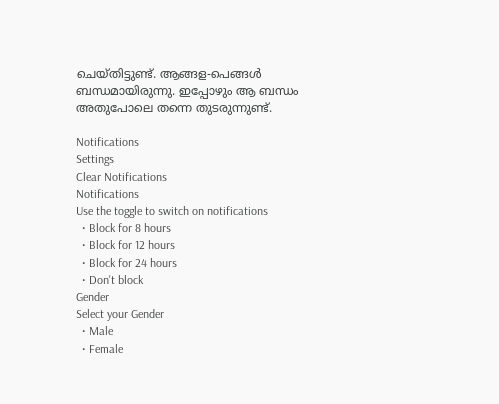ചെയ്‌തിട്ടുണ്ട്‌. ആങ്ങള-പെങ്ങൾ ബന്ധമായിരുന്നു. ഇപ്പോഴും ആ ബന്ധം അതുപോലെ തന്നെ തുടരുന്നുണ്ട്.

Notifications
Settings
Clear Notifications
Notifications
Use the toggle to switch on notifications
  • Block for 8 hours
  • Block for 12 hours
  • Block for 24 hours
  • Don't block
Gender
Select your Gender
  • Male
  • Female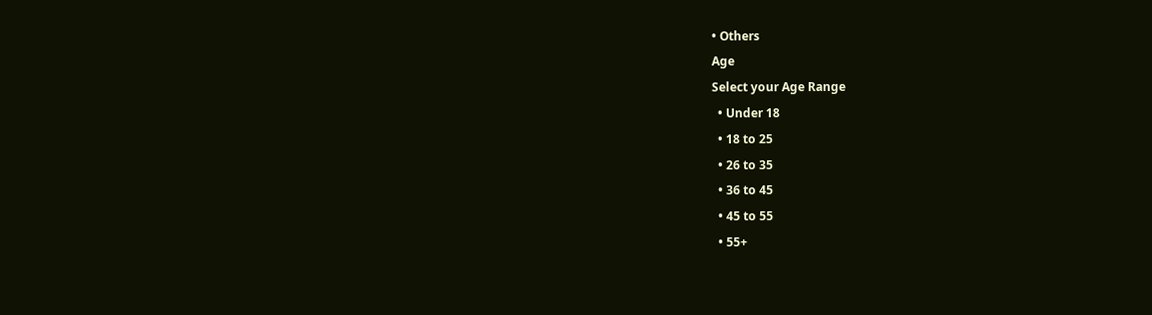• Others
Age
Select your Age Range
  • Under 18
  • 18 to 25
  • 26 to 35
  • 36 to 45
  • 45 to 55
  • 55+